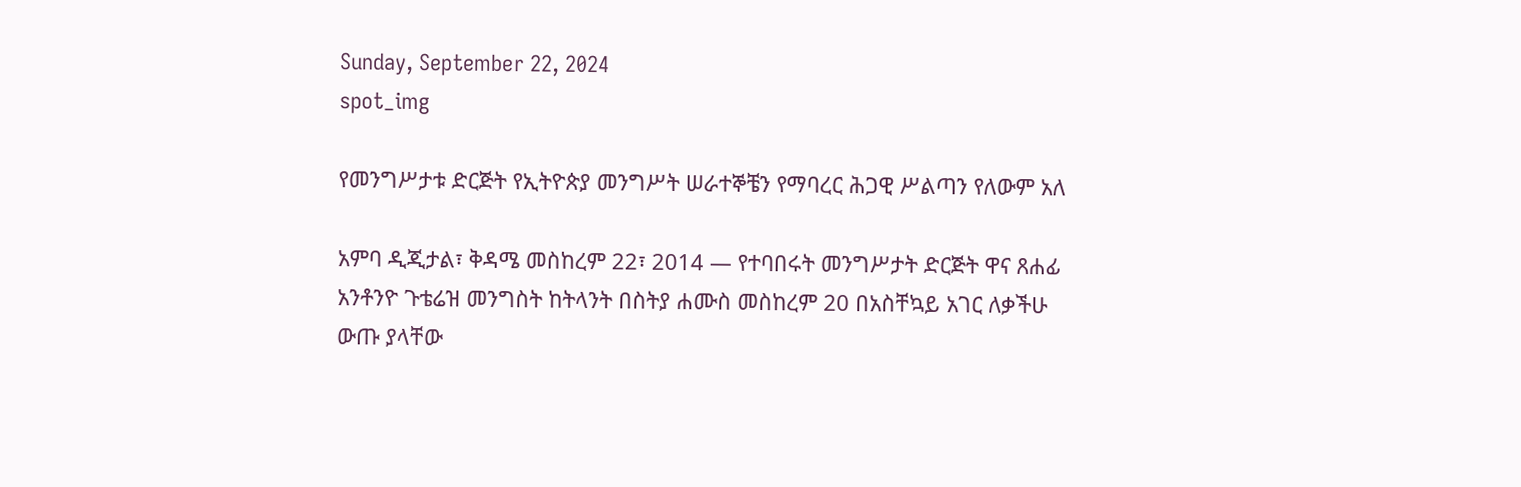Sunday, September 22, 2024
spot_img

የመንግሥታቱ ድርጅት የኢትዮጵያ መንግሥት ሠራተኞቼን የማባረር ሕጋዊ ሥልጣን የለውም አለ

አምባ ዲጂታል፣ ቅዳሜ መስከረም 22፣ 2014 ― የተባበሩት መንግሥታት ድርጅት ዋና ጸሐፊ አንቶንዮ ጉቴሬዝ መንግስት ከትላንት በስትያ ሐሙስ መስከረም 20 በአስቸኳይ አገር ለቃችሁ ውጡ ያላቸው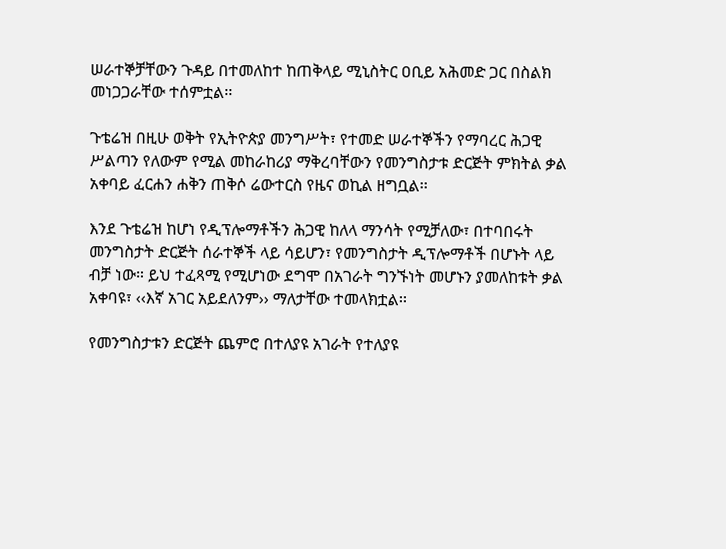ሠራተኞቻቸውን ጉዳይ በተመለከተ ከጠቅላይ ሚኒስትር ዐቢይ አሕመድ ጋር በስልክ መነጋጋራቸው ተሰምቷል፡፡

ጉቴሬዝ በዚሁ ወቅት የኢትዮጵያ መንግሥት፣ የተመድ ሠራተኞችን የማባረር ሕጋዊ ሥልጣን የለውም የሚል መከራከሪያ ማቅረባቸውን የመንግስታቱ ድርጅት ምክትል ቃል አቀባይ ፈርሐን ሐቅን ጠቅሶ ሬውተርስ የዜና ወኪል ዘግቧል፡፡

እንደ ጉቴሬዝ ከሆነ የዲፕሎማቶችን ሕጋዊ ከለላ ማንሳት የሚቻለው፣ በተባበሩት መንግስታት ድርጅት ሰራተኞች ላይ ሳይሆን፣ የመንግስታት ዲፕሎማቶች በሆኑት ላይ ብቻ ነው። ይህ ተፈጻሚ የሚሆነው ደግሞ በአገራት ግንኙነት መሆኑን ያመለከቱት ቃል አቀባዩ፣ ‹‹እኛ አገር አይደለንም›› ማለታቸው ተመላክቷል፡፡

የመንግስታቱን ድርጅት ጨምሮ በተለያዩ አገራት የተለያዩ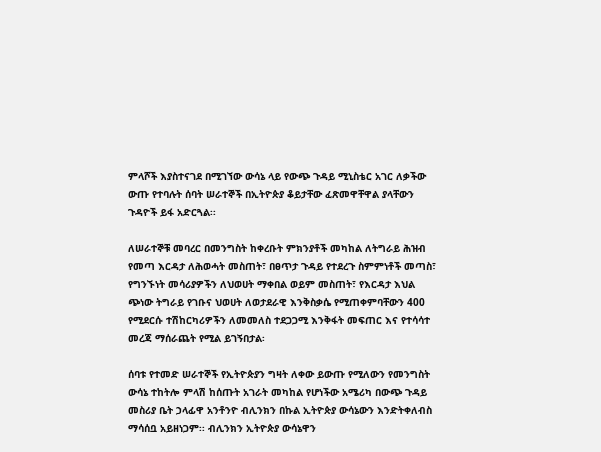ምላሾች እያስተናገደ በሚገኘው ውሳኔ ላይ የውጭ ጉዳይ ሚኒስቴር አገር ለቃችው ውጡ የተባሉት ሰባት ሠራተኞች በኢትዮጵያ ቆይታቸው ፈጽመዋቸዋል ያላቸውን ጉዳዮች ይፋ አድርጓል፡፡

ለሠራተኞቹ መባረር በመንግስት ከቀረቡት ምክንያቶች መካከል ለትግራይ ሕዝብ የመጣ እርዳታ ለሕወሓት መስጠት፣ በፀጥታ ጉዳይ የተደረጉ ስምምነቶች መጣስ፣ የግንኙነት መሳሪያዎችን ለህወሀት ማቀበል ወይም መስጠት፣ የእርዳታ እህል ጭነው ትግራይ የገቡና ህወሀት ለወታደራዊ እንቅስቃሴ የሚጠቀምባቸውን 400 የሚደርሱ ተሽከርካሪዎችን ለመመለስ ተደጋጋሚ እንቅፋት መፍጠር እና የተሳሳተ መረጃ ማሰራጨት የሚል ይገኝበታል፡

ሰባቱ የተመድ ሠራተኞች የኢትዮጵያን ግዛት ለቀው ይውጡ የሚለውን የመንግስት ውሳኔ ተከትሎ ምላሽ ከሰጡት አገራት መካከል የሆነችው አሜሪካ በውጭ ጉዳይ መስሪያ ቤት ኃላፊዋ አንቶንዮ ብሊንክን በኩል ኢትዮጵያ ውሳኔውን እንድትቀለብስ ማሳሰቧ አይዘነጋም፡፡ ብሊንክን ኢትዮጵያ ውሳኔዋን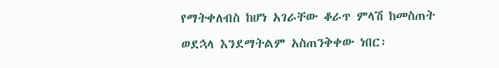የማትቀለብስ ከሆነ አገራቸው ቆራጥ ምላሽ ከመስጠት ወደኋላ እንደማትልም አስጠንቅቀው ነበር፡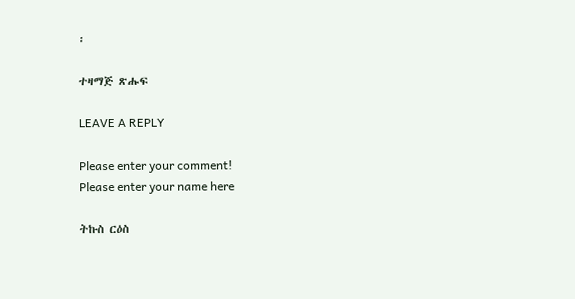፡

ተዛማጅ ጽሑፍ

LEAVE A REPLY

Please enter your comment!
Please enter your name here

ትኩስ ርዕስ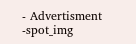- Advertisment -spot_img